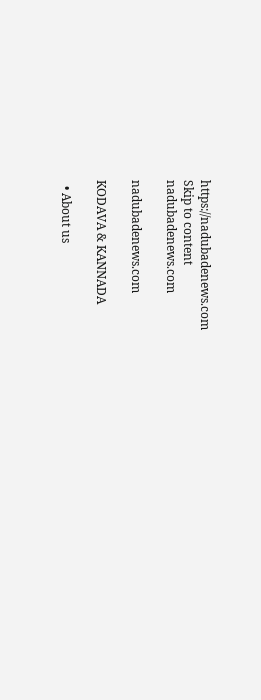https://nadubadenews.com
Skip to content
nadubadenews.com

nadubadenews.com

KODAVA & KANNADA

  • About us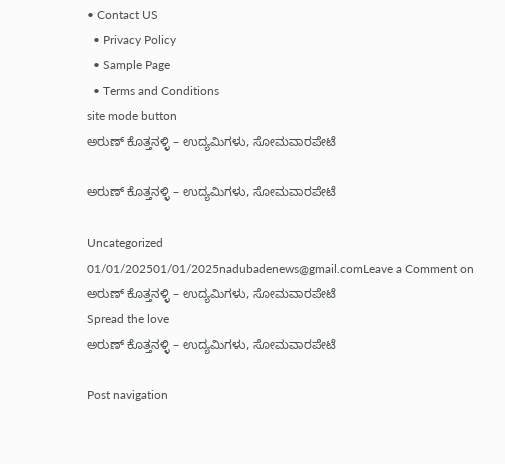• Contact US
  • Privacy Policy
  • Sample Page
  • Terms and Conditions
site mode button
ಅರುಣ್‌ ಕೊತ್ತನಳ್ಳಿ – ಉದ್ಯಮಿಗಳು, ಸೋಮವಾರಪೇಟೆ

ಅರುಣ್‌ ಕೊತ್ತನಳ್ಳಿ – ಉದ್ಯಮಿಗಳು, ಸೋಮವಾರಪೇಟೆ

Uncategorized
01/01/202501/01/2025nadubadenews@gmail.comLeave a Comment on ಅರುಣ್‌ ಕೊತ್ತನಳ್ಳಿ – ಉದ್ಯಮಿಗಳು, ಸೋಮವಾರಪೇಟೆ
Spread the love
ಅರುಣ್‌ ಕೊತ್ತನಳ್ಳಿ – ಉದ್ಯಮಿಗಳು, ಸೋಮವಾರಪೇಟೆ

Post navigation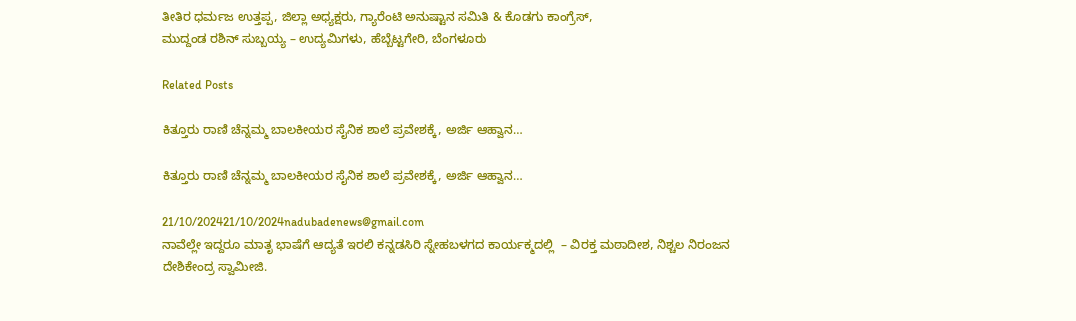ತೀತಿರ ಧರ್ಮಜ ಉತ್ತಪ್ಪ, ಜಿಲ್ಲಾ ಅಧ್ಯಕ್ಷರು, ಗ್ಯಾರೆಂಟಿ ಅನುಷ್ಟಾನ ಸಮಿತಿ & ಕೊಡಗು ಕಾಂಗ್ರೆಸ್‌,
ಮುದ್ದಂಡ ರಶಿನ್‌ ಸುಬ್ಬಯ್ಯ – ಉದ್ಯಮಿಗಳು, ಹೆಬ್ಬೆಟ್ಟಗೇರಿ, ಬೆಂಗಳೂರು

Related Posts

ಕಿತ್ತೂರು ರಾಣಿ ಚೆನ್ನಮ್ಮ ಬಾಲಕೀಯರ ಸೈನಿಕ ಶಾಲೆ ಪ್ರವೇಶಕ್ಕೆ, ಅರ್ಜಿ ಆಹ್ವಾನ…

ಕಿತ್ತೂರು ರಾಣಿ ಚೆನ್ನಮ್ಮ ಬಾಲಕೀಯರ ಸೈನಿಕ ಶಾಲೆ ಪ್ರವೇಶಕ್ಕೆ, ಅರ್ಜಿ ಆಹ್ವಾನ…

21/10/202421/10/2024nadubadenews@gmail.com
ನಾವೆಲ್ಲೇ ಇದ್ದರೂ ಮಾತೃ ಭಾಷೆಗೆ ಆದ್ಯತೆ ಇರಲಿ ಕನ್ನಡಸಿರಿ ಸ್ನೇಹಬಳಗದ ಕಾರ್ಯಕ್ಮದಲ್ಲಿ  – ವಿರಕ್ತ ಮಠಾದೀಶ, ನಿಶ್ಚಲ ನಿರಂಜನ ದೇಶಿಕೇಂದ್ರ ಸ್ವಾಮೀಜಿ.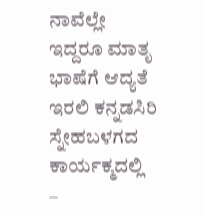ನಾವೆಲ್ಲೇ ಇದ್ದರೂ ಮಾತೃ ಭಾಷೆಗೆ ಆದ್ಯತೆ ಇರಲಿ ಕನ್ನಡಸಿರಿ ಸ್ನೇಹಬಳಗದ ಕಾರ್ಯಕ್ಮದಲ್ಲಿ  –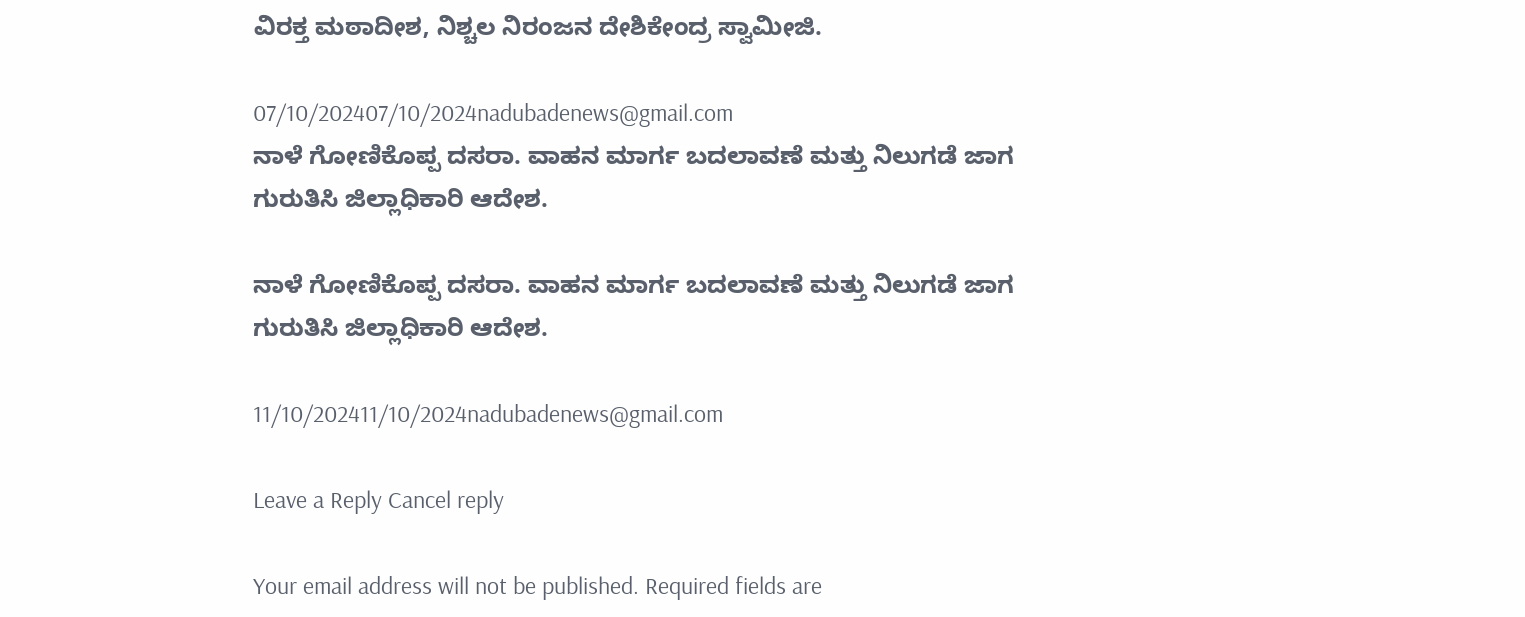ವಿರಕ್ತ ಮಠಾದೀಶ, ನಿಶ್ಚಲ ನಿರಂಜನ ದೇಶಿಕೇಂದ್ರ ಸ್ವಾಮೀಜಿ.

07/10/202407/10/2024nadubadenews@gmail.com
ನಾಳೆ ಗೋಣಿಕೊಪ್ಪ ದಸರಾ. ವಾಹನ ಮಾರ್ಗ ಬದಲಾವಣೆ ಮತ್ತು ನಿಲುಗಡೆ ಜಾಗ ಗುರುತಿಸಿ ಜಿಲ್ಲಾಧಿಕಾರಿ ಆದೇಶ.

ನಾಳೆ ಗೋಣಿಕೊಪ್ಪ ದಸರಾ. ವಾಹನ ಮಾರ್ಗ ಬದಲಾವಣೆ ಮತ್ತು ನಿಲುಗಡೆ ಜಾಗ ಗುರುತಿಸಿ ಜಿಲ್ಲಾಧಿಕಾರಿ ಆದೇಶ.

11/10/202411/10/2024nadubadenews@gmail.com

Leave a Reply Cancel reply

Your email address will not be published. Required fields are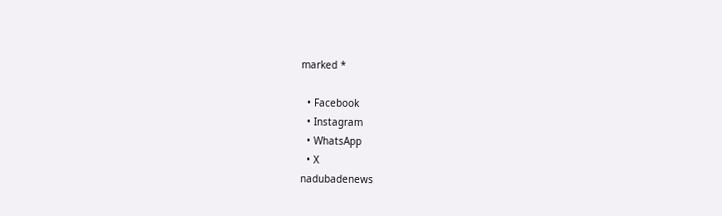marked *

  • Facebook
  • Instagram
  • WhatsApp
  • X
nadubadenews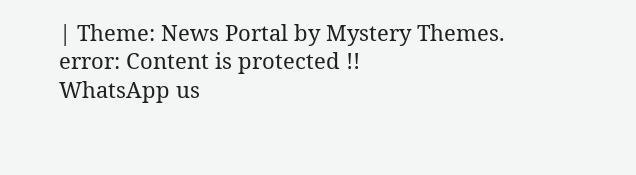| Theme: News Portal by Mystery Themes.
error: Content is protected !!
WhatsApp us